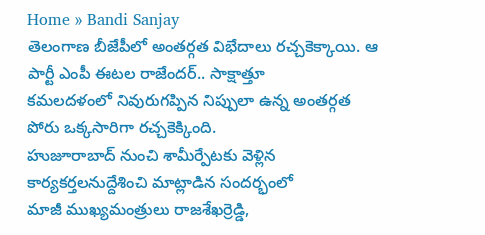Home » Bandi Sanjay
తెలంగాణ బీజేపీలో అంతర్గత విభేదాలు రచ్చకెక్కాయి. ఆ పార్టీ ఎంపీ ఈటల రాజేందర్.. సాక్షాత్తూ
కమలదళంలో నివురుగప్పిన నిప్పులా ఉన్న అంతర్గత పోరు ఒక్కసారిగా రచ్చకెక్కింది.
హుజూరాబాద్ నుంచి శామీర్పేటకు వెళ్లిన కార్యకర్తలనుద్దేశించి మాట్లాడిన సందర్భంలో
మాజీ ముఖ్యమంత్రులు రాజశేఖర్రెడ్డి,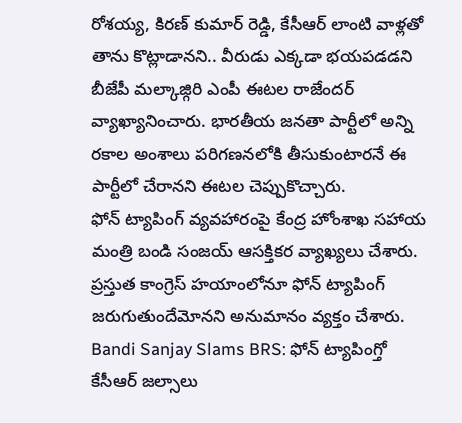రోశయ్య, కిరణ్ కుమార్ రెడ్డి, కేసీఆర్ లాంటి వాళ్లతో తాను కొట్లాడానని.. వీరుడు ఎక్కడా భయపడడని బీజేపీ మల్కాజ్గిరి ఎంపీ ఈటల రాజేందర్ వ్యాఖ్యానించారు. భారతీయ జనతా పార్టీలో అన్ని రకాల అంశాలు పరిగణనలోకి తీసుకుంటారనే ఈ పార్టీలో చేరానని ఈటల చెప్పుకొచ్చారు.
ఫోన్ ట్యాపింగ్ వ్యవహారంపై కేంద్ర హోంశాఖ సహాయ మంత్రి బండి సంజయ్ ఆసక్తికర వ్యాఖ్యలు చేశారు. ప్రస్తుత కాంగ్రెస్ హయాంలోనూ ఫోన్ ట్యాపింగ్ జరుగుతుందేమోనని అనుమానం వ్యక్తం చేశారు.
Bandi Sanjay Slams BRS: ఫోన్ ట్యాపింగ్తో కేసీఆర్ జల్సాలు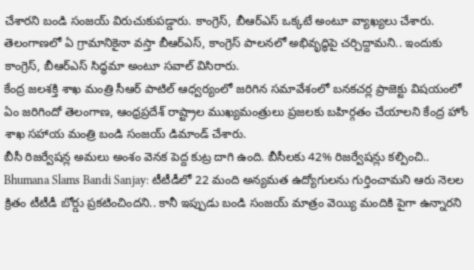చేశారని బండి సంజయ్ విరుచుకుపడ్డారు. కాంగ్రెస్, బీఆర్ఎస్ ఒక్కటే అంటూ వ్యాఖ్యలు చేశారు. తెలంగాణలో ఏ గ్రామానికైనా వస్తా బీఆర్ఎస్, కాంగ్రెస్ పాలనలో అభివృద్ధిపై చర్చిద్దామని.. ఇందుకు కాంగ్రెస్, బీఆర్ఎస్ సిద్ధమా అంటూ సవాల్ విసిరారు.
కేంద్ర జలశక్తి శాఖ మంత్రి సీఆర్ పాటిల్ ఆధ్వర్యంలో జరిగిన సమావేశంలో బనకచర్ల ప్రాజెక్టు విషయంలో ఏం జరిగిందో తెలంగాణ, ఆంధ్రప్రదేశ్ రాష్ట్రాల ముఖ్యమంత్రులు ప్రజలకు బహిర్గతం చేయాలని కేంద్ర హోం శాఖ సహాయ మంత్రి బండి సంజయ్ డిమాండ్ చేశారు.
బీసీ రిజర్వేషన్ల అమలు అంశం వెనక పెద్ద కుట్ర దాగి ఉంది. బీసీలకు 42% రిజర్వేషన్లు కల్పించి..
Bhumana Slams Bandi Sanjay: టీటీడీలో 22 మంది అన్యమత ఉద్యోగులను గుర్తించామని ఆరు నెలల క్రితం టీటీడీ బోర్డు ప్రకటించిందని.. కానీ ఇప్పుడు బండి సంజయ్ మాత్రం వెయ్యి మందికి పైగా ఉన్నారని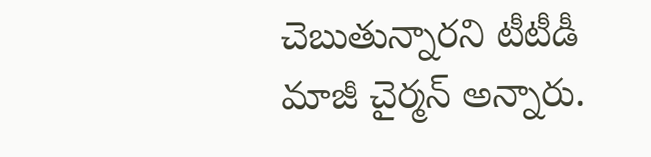చెబుతున్నారని టీటీడీ మాజీ చైర్మన్ అన్నారు.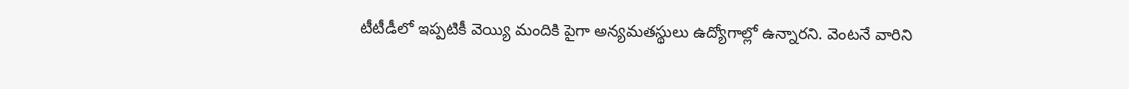టీటీడీలో ఇప్పటికీ వెయ్యి మందికి పైగా అన్యమతస్థులు ఉద్యోగాల్లో ఉన్నారని. వెంటనే వారిని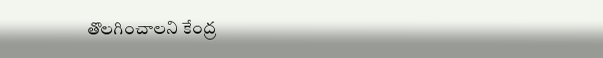తొలగించాలని కేంద్ర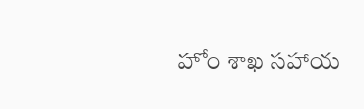హోం శాఖ సహాయ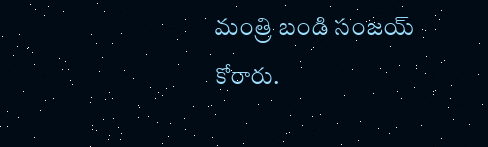మంత్రి బండి సంజయ్ కోరారు.